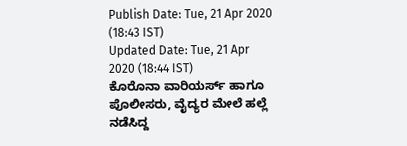Publish Date: Tue, 21 Apr 2020 (18:43 IST)
Updated Date: Tue, 21 Apr 2020 (18:44 IST)
ಕೊರೊನಾ ವಾರಿಯರ್ಸ್ ಹಾಗೂ ಪೊಲೀಸರು, ವೈದ್ಯರ ಮೇಲೆ ಹಲ್ಲೆ ನಡೆಸಿದ್ದ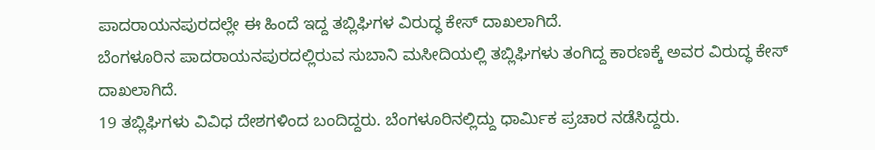ಪಾದರಾಯನಪುರದಲ್ಲೇ ಈ ಹಿಂದೆ ಇದ್ದ ತಬ್ಲಿಘಿಗಳ ವಿರುದ್ಧ ಕೇಸ್ ದಾಖಲಾಗಿದೆ.
ಬೆಂಗಳೂರಿನ ಪಾದರಾಯನಪುರದಲ್ಲಿರುವ ಸುಬಾನಿ ಮಸೀದಿಯಲ್ಲಿ ತಬ್ಲಿಘಿಗಳು ತಂಗಿದ್ದ ಕಾರಣಕ್ಕೆ ಅವರ ವಿರುದ್ಧ ಕೇಸ್ ದಾಖಲಾಗಿದೆ.
19 ತಬ್ಲಿಘಿಗಳು ವಿವಿಧ ದೇಶಗಳಿಂದ ಬಂದಿದ್ದರು. ಬೆಂಗಳೂರಿನಲ್ಲಿದ್ದು ಧಾರ್ಮಿಕ ಪ್ರಚಾರ ನಡೆಸಿದ್ದರು.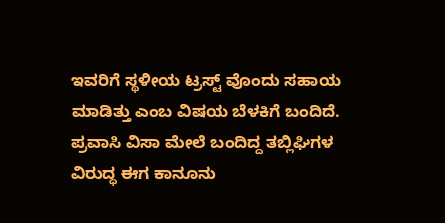ಇವರಿಗೆ ಸ್ಥಳೀಯ ಟ್ರಸ್ಟ್ ವೊಂದು ಸಹಾಯ ಮಾಡಿತ್ತು ಎಂಬ ವಿಷಯ ಬೆಳಕಿಗೆ ಬಂದಿದೆ.
ಪ್ರವಾಸಿ ವಿಸಾ ಮೇಲೆ ಬಂದಿದ್ದ ತಬ್ಲಿಘಿಗಳ ವಿರುದ್ಧ ಈಗ ಕಾನೂನು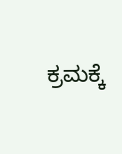ಕ್ರಮಕ್ಕೆ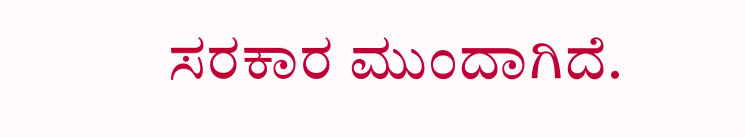ಸರಕಾರ ಮುಂದಾಗಿದೆ.